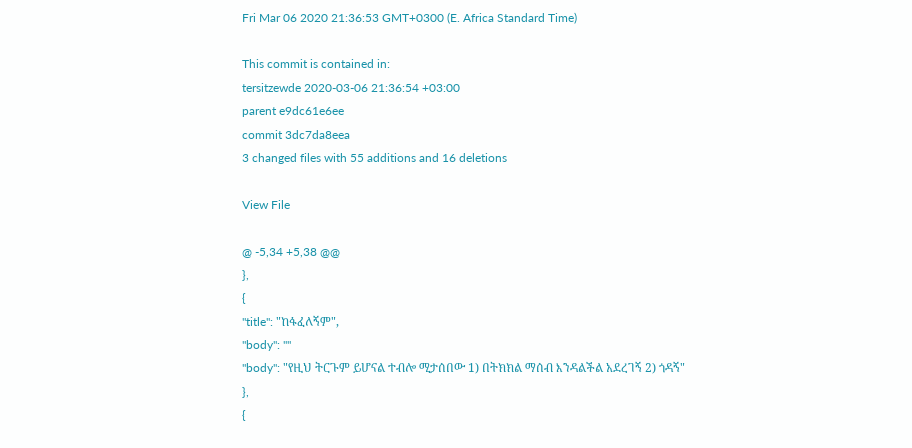Fri Mar 06 2020 21:36:53 GMT+0300 (E. Africa Standard Time)

This commit is contained in:
tersitzewde 2020-03-06 21:36:54 +03:00
parent e9dc61e6ee
commit 3dc7da8eea
3 changed files with 55 additions and 16 deletions

View File

@ -5,34 +5,38 @@
},
{
"title": "ከፋፈለኝም",
"body": ""
"body": "የዚህ ትርጉም ይሆናል ተብሎ ሚታሰበው 1) በትክክል ማሰብ እንዳልችል አደረገኝ 2) ጎዳኝ"
},
{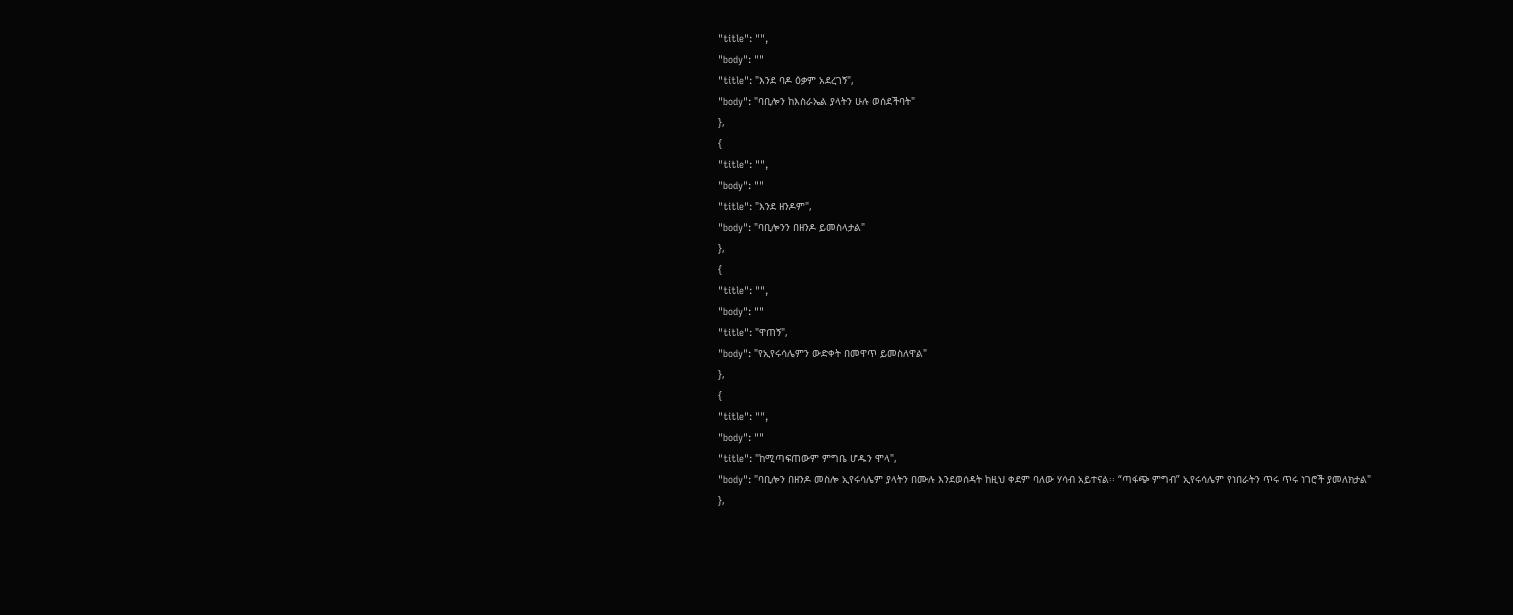"title": "",
"body": ""
"title": "እንደ ባዶ ዕቃም አደረገኝ",
"body": "ባቢሎን ከእስራኤል ያላትን ሁሉ ወሰደችባት"
},
{
"title": "",
"body": ""
"title": "እንደ ዘንዶም",
"body": "ባቢሎንን በዘንዶ ይመስላታል"
},
{
"title": "",
"body": ""
"title": "ዋጠኝ",
"body": "የኢየሩሳሌምን ውድቀት በመዋጥ ይመስለዋል"
},
{
"title": "",
"body": ""
"title": "ከሚጣፍጠውም ምግቤ ሆዱን ሞላ",
"body": "ባቢሎን በዘንዶ መስሎ ኢየሩሳሌም ያላትን በሙሉ እንደወሰዳት ከዚህ ቀደም ባለው ሃሳብ አይተናል፡፡ “ጣፋጭ ምግብ” ኢየሩሳሌም የነበራትን ጥሩ ጥሩ ነገሮች ያመለክታል"
},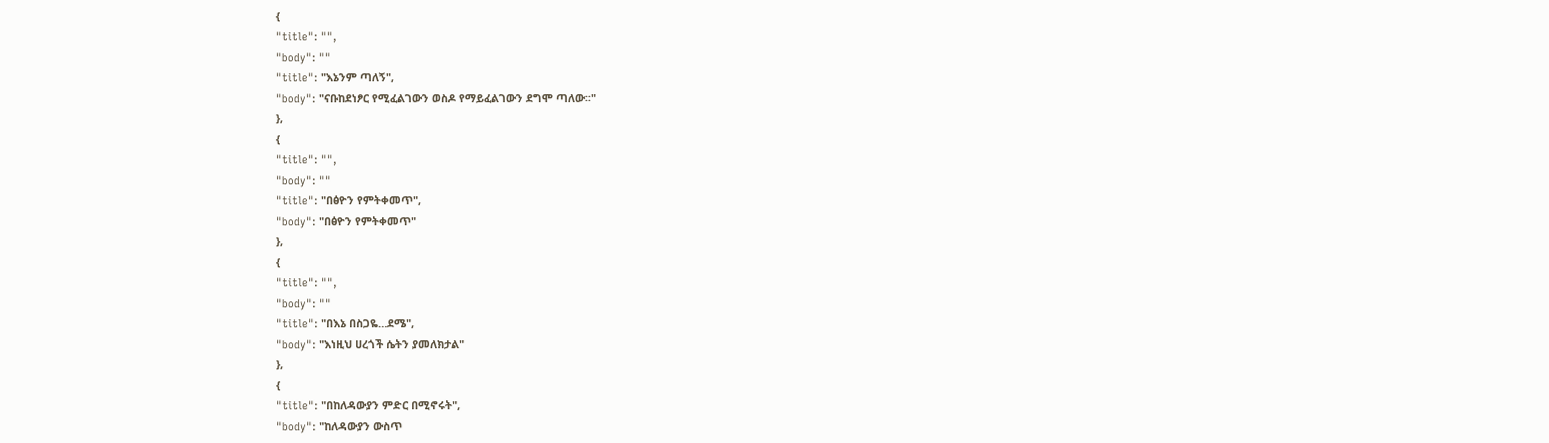{
"title": "",
"body": ""
"title": "እኔንም ጣለኝ",
"body": "ናቡከደነፆር የሚፈልገውን ወስዶ የማይፈልገውን ደግሞ ጣለው፡፡"
},
{
"title": "",
"body": ""
"title": "በፅዮን የምትቀመጥ",
"body": "በፅዮን የምትቀመጥ"
},
{
"title": "",
"body": ""
"title": "በእኔ በስጋዬ…ደሜ",
"body": "እነዚህ ሀረጎች ሴትን ያመለክታል"
},
{
"title": "በከለዳውያን ምድር በሚኖሩት",
"body": "ከለዳውያን ውስጥ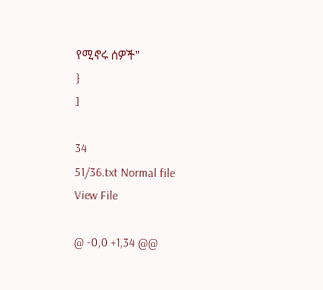የሚኖሩ ሰዎች"
}
]

34
51/36.txt Normal file
View File

@ -0,0 +1,34 @@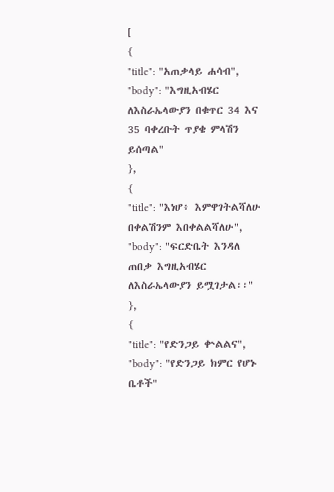[
{
"title": "አጠቃላይ ሐሳብ",
"body": "እግዚአብሄር ለእስራኤላውያን በቁጥር 34 እና 35 ባቀረቡት ጥያቄ ምላሽን ይሰጣል"
},
{
"title": "እነሆ፥ እምዋገትልሻለሁ በቀልሽንም እበቀልልሻለሁ",
"body": "ፍርድቤት እንዳለ ጠበቃ እግዚአብሄር ለእስራኤላውያን ይሟገታል፡፡"
},
{
"title": "የድንጋይ ቍልልና",
"body": "የድንጋይ ክምር የሆኑ ቤቶች"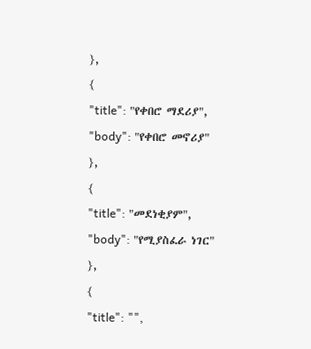},
{
"title": "የቀበሮ ማደሪያ",
"body": "የቀበሮ መኖሪያ"
},
{
"title": "መደነቂያም",
"body": "የሚያስፈራ ነገር"
},
{
"title": "",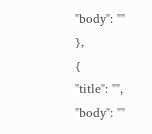"body": ""
},
{
"title": "",
"body": ""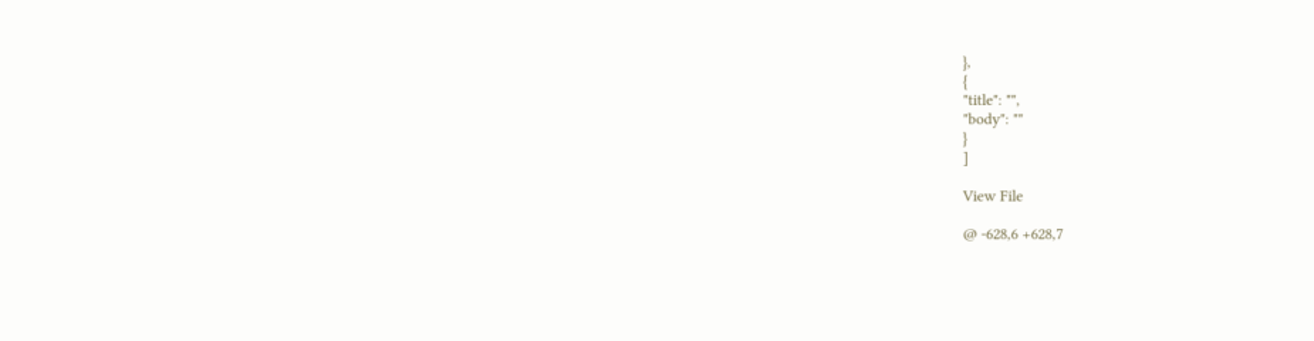},
{
"title": "",
"body": ""
}
]

View File

@ -628,6 +628,7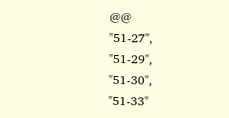@@
"51-27",
"51-29",
"51-30",
"51-33"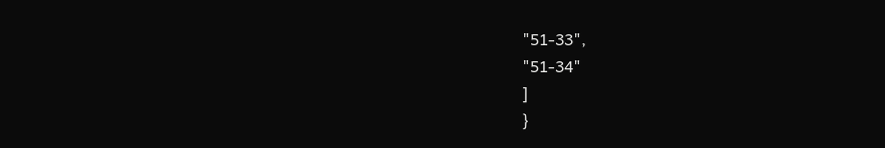"51-33",
"51-34"
]
}